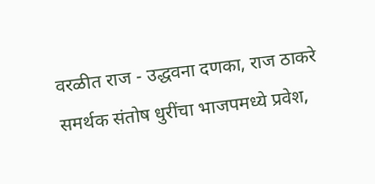वरळीत राज - उद्धवना दणका, राज ठाकरे समर्थक संतोष धुरींचा भाजपमध्ये प्रवेश,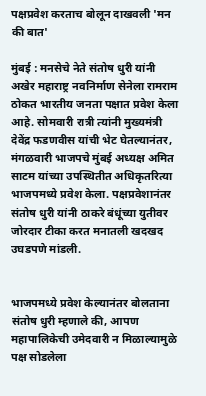पक्षप्रवेश करताच बोलून दाखवली 'मन की बात'

मुंबई : मनसेचे नेते संतोष धुरी यांनी अखेर महाराष्ट्र नवनिर्माण सेनेला रामराम ठोकत भारतीय जनता पक्षात प्रवेश केला आहे. सोमवारी रात्री त्यांनी मुख्यमंत्री देवेंद्र फडणवीस यांची भेट घेतल्यानंतर, मंगळवारी भाजपचे मुंबई अध्यक्ष अमित साटम यांच्या उपस्थितीत अधिकृतरित्या भाजपमध्ये प्रवेश केला. पक्षप्रवेशानंतर संतोष धुरी यांनी ठाकरे बंधूंच्या युतीवर जोरदार टीका करत मनातली खदखद उघडपणे मांडली.


भाजपमध्ये प्रवेश केल्यानंतर बोलताना संतोष धुरी म्हणाले की, आपण महापालिकेची उमेदवारी न मिळाल्यामुळे पक्ष सोडलेला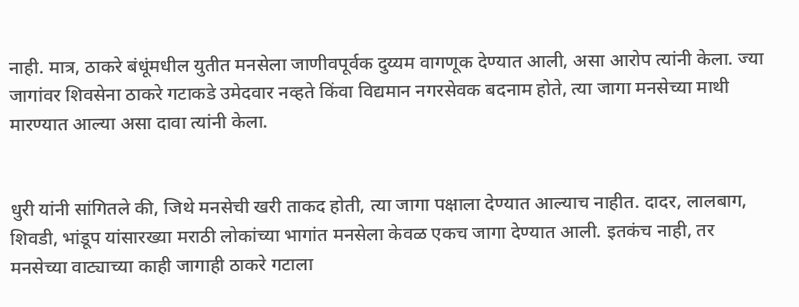नाही. मात्र, ठाकरे बंधूंमधील युतीत मनसेला जाणीवपूर्वक दुय्यम वागणूक देण्यात आली, असा आरोप त्यांनी केला. ज्या जागांवर शिवसेना ठाकरे गटाकडे उमेदवार नव्हते किंवा विद्यमान नगरसेवक बदनाम होते, त्या जागा मनसेच्या माथी मारण्यात आल्या असा दावा त्यांनी केला.


धुरी यांनी सांगितले की, जिथे मनसेची खरी ताकद होती, त्या जागा पक्षाला देण्यात आल्याच नाहीत. दादर, लालबाग, शिवडी, भांडूप यांसारख्या मराठी लोकांच्या भागांत मनसेला केवळ एकच जागा देण्यात आली. इतकंच नाही, तर मनसेच्या वाट्याच्या काही जागाही ठाकरे गटाला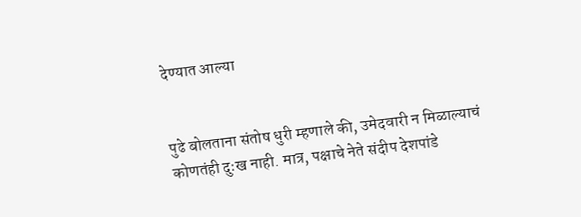देण्यात आल्या


पुढे बोलताना संतोष धुरी म्हणाले की, उमेदवारी न मिळाल्याचं कोणतंही दुःख नाही. मात्र, पक्षाचे नेते संदीप देशपांडे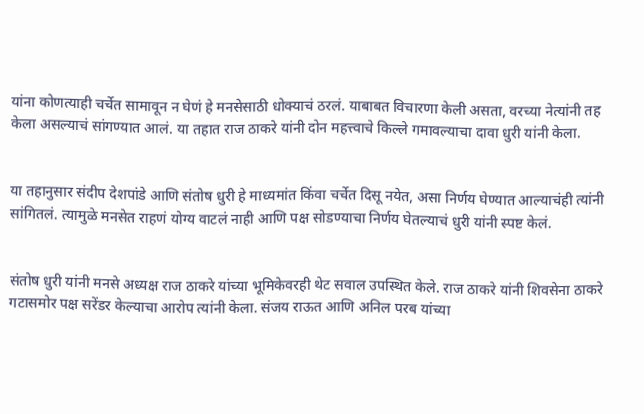यांना कोणत्याही चर्चेत सामावून न घेणं हे मनसेसाठी धोक्याचं ठरलं. याबाबत विचारणा केली असता, वरच्या नेत्यांनी तह केला असल्याचं सांगण्यात आलं. या तहात राज ठाकरे यांनी दोन महत्त्वाचे किल्ले गमावल्याचा दावा धुरी यांनी केला.


या तहानुसार संदीप देशपांडे आणि संतोष धुरी हे माध्यमांत किंवा चर्चेत दिसू नयेत, असा निर्णय घेण्यात आल्याचंही त्यांनी सांगितलं. त्यामुळे मनसेत राहणं योग्य वाटलं नाही आणि पक्ष सोडण्याचा निर्णय घेतल्याचं धुरी यांनी स्पष्ट केलं.


संतोष धुरी यांनी मनसे अध्यक्ष राज ठाकरे यांच्या भूमिकेवरही थेट सवाल उपस्थित केले. राज ठाकरे यांनी शिवसेना ठाकरे गटासमोर पक्ष सरेंडर केल्याचा आरोप त्यांनी केला. संजय राऊत आणि अनिल परब यांच्या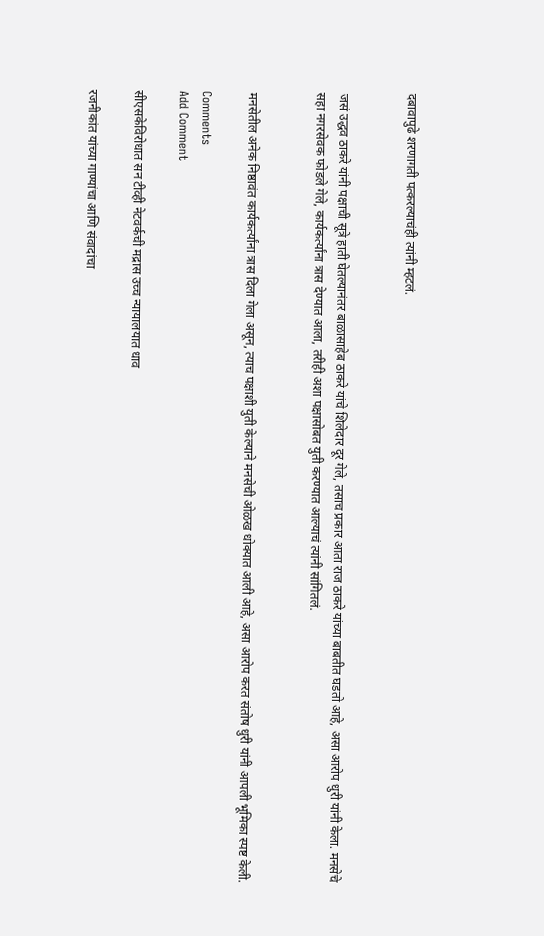दबावापुढे शरणागती पत्करल्याचंही त्यांनी म्हटलं.


जसं उद्धव ठाकरे यांनी पक्षाची सूत्रे हाती घेतल्यानंतर बाळासाहेब ठाकरे यांचे शिलेदार दूर गेले, तसाच प्रकार आता राज ठाकरे यांच्या बाबतीत घडतो आहे, असा आरोप धुरी यांनी केला. मनसेचे सहा नगरसेवक फोडले गेले, कार्यकर्त्यांना त्रास देण्यात आला, तरीही अशा पक्षासोबत युती करण्यात आल्याचं त्यांनी सांगितलं.


मनसेतील अनेक निष्ठावंत कार्यकर्त्यांना त्रास दिला गेला असून, त्याच पक्षाशी युती केल्याने मनसेची ओळख धोक्यात आली आहे, असा आरोप करत संतोष धुरी यांनी आपली भूमिका स्पष्ट केली.

Comments
Add Comment

सीएसकेविरोधात सन टीव्ही नेटवर्कची मद्रास उच्च न्यायालयात धाव

रजनीकांत यांच्या गाण्यांचा आणि संवादांचा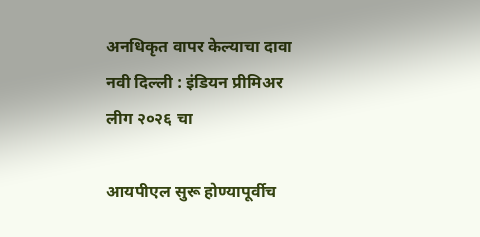अनधिकृत वापर केल्याचा दावा नवी दिल्ली : इंडियन प्रीमिअर लीग २०२६ चा

आयपीएल सुरू होण्यापूर्वीच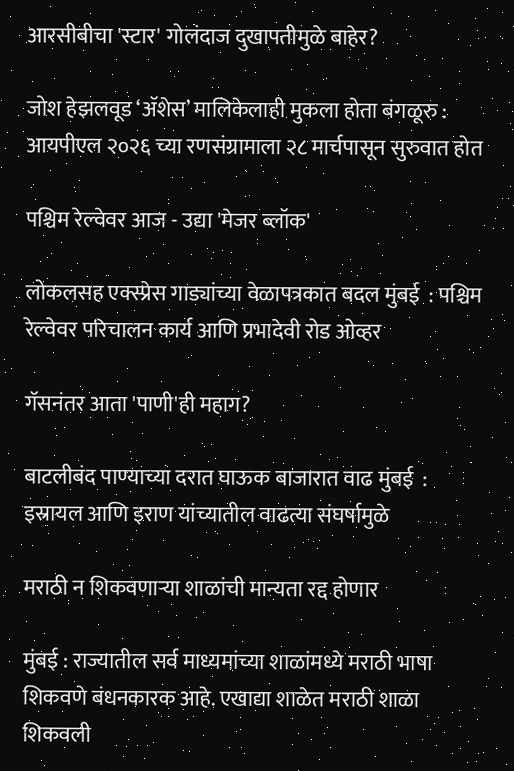आरसीबीचा 'स्टार' गोलंदाज दुखापतीमुळे बाहेर?

जोश हेझलवूड ‘ॲशेस’ मालिकेलाही मुकला होता बंगळूरु : आयपीएल २०२६ च्या रणसंग्रामाला २८ मार्चपासून सुरुवात होत

पश्चिम रेल्वेवर आज - उद्या 'मेजर ब्लॉक'

लोकलसह एक्स्प्रेस गाड्यांच्या वेळापत्रकात बदल मुंबई  : पश्चिम रेल्वेवर परिचालन कार्य आणि प्रभादेवी रोड ओव्हर

गॅसनंतर आता 'पाणी'ही महाग?

बाटलीबंद पाण्याच्या दरात घाऊक बाजारात वाढ मुंबई  : इस्रायल आणि इराण यांच्यातील वाढत्या संघर्षामुळे

मराठी न शिकवणाऱ्या शाळांची मान्यता रद्द होणार

मुंबई : राज्यातील सर्व माध्यमांच्या शाळांमध्ये मराठी भाषा शिकवणे बंधनकारक आहे. एखाद्या शाळेत मराठी शाळा शिकवली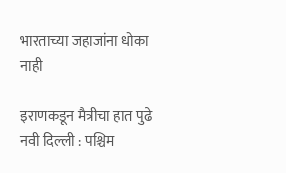भारताच्या जहाजांना धोका नाही

इराणकडून मैत्रीचा हात पुढे नवी दिल्ली : पश्चिम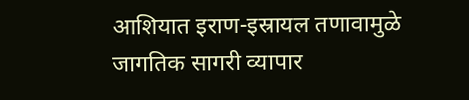आशियात इराण-इस्रायल तणावामुळे जागतिक सागरी व्यापार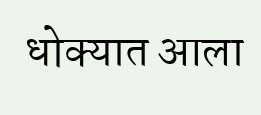धोक्यात आला